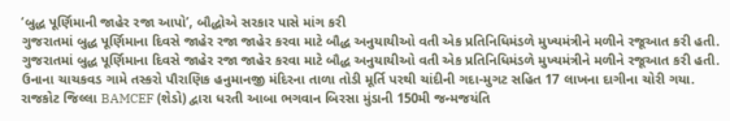‘બુદ્ધ પૂર્ણિમાની જાહેર રજા આપો’, બૌદ્ધોએ સરકાર પાસે માંગ કરી
ગુજરાતમાં બુદ્ધ પૂર્ણિમાના દિવસે જાહેર રજા જાહેર કરવા માટે બૌદ્ધ અનુયાયીઓ વતી એક પ્રતિનિધિમંડળે મુખ્યમંત્રીને મળીને રજૂઆત કરી હતી.
ગુજરાતમાં બુદ્ધ પૂર્ણિમાના દિવસે જાહેર રજા જાહેર કરવા માટે બૌદ્ધ અનુયાયીઓ વતી એક પ્રતિનિધિમંડળે મુખ્યમંત્રીને મળીને રજૂઆત કરી હતી.
ઉનાના ચાચકવડ ગામે તસ્કરો પૌરાણિક હનુમાનજી મંદિરના તાળા તોડી મૂર્તિ પરથી ચાંદીની ગદા-મુગટ સહિત 17 લાખના દાગીના ચોરી ગયા.
રાજકોટ જિલ્લા BAMCEF (શેડો) દ્વારા ધરતી આબા ભગવાન બિરસા મુંડાની 150મી જન્મજયંતિ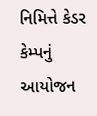નિમિત્તે કેડર કેમ્પનું આયોજન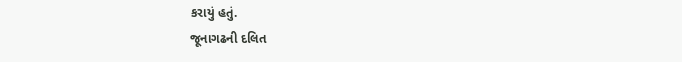કરાયું હતું.
જૂનાગઢની દલિત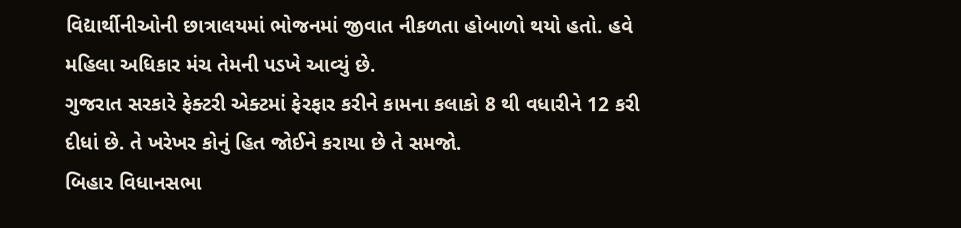વિદ્યાર્થીનીઓની છાત્રાલયમાં ભોજનમાં જીવાત નીકળતા હોબાળો થયો હતો. હવે મહિલા અધિકાર મંચ તેમની પડખે આવ્યું છે.
ગુજરાત સરકારે ફેક્ટરી એક્ટમાં ફેરફાર કરીને કામના કલાકો 8 થી વધારીને 12 કરી દીધાં છે. તે ખરેખર કોનું હિત જોઈને કરાયા છે તે સમજો.
બિહાર વિધાનસભા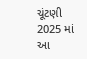ચૂંટણી 2025 માં આ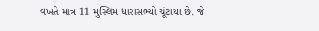વખતે માત્ર 11 મુસ્લિમ ધારાસભ્યો ચૂંટાયા છે. જે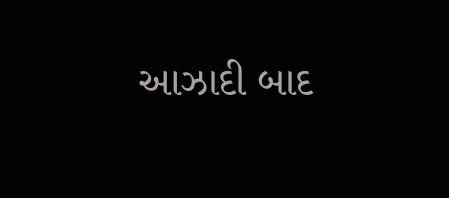આઝાદી બાદ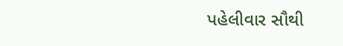પહેલીવાર સૌથી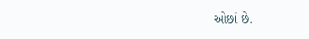ઓછાં છે.